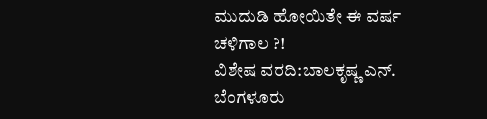ಮುದುಡಿ ಹೋಯಿತೇ ಈ ವರ್ಷ ಚಳಿಗಾಲ ?!
ವಿಶೇಷ ವರದಿ:ಬಾಲಕೃಷ್ಣ ಎನ್. ಬೆಂಗಳೂರು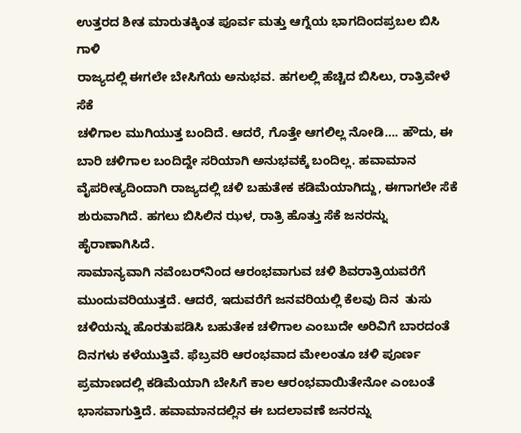ಉತ್ತರದ ಶೀತ ಮಾರುತಕ್ಕಿಂತ ಪೂರ್ವ ಮತ್ತು ಆಗ್ನೆಯ ಭಾಗದಿಂದಪ್ರಬಲ ಬಿಸಿ ಗಾಳಿ
ರಾಜ್ಯದಲ್ಲಿ ಈಗಲೇ ಬೇಸಿಗೆಯ ಅನುಭವ. ಹಗಲಲ್ಲಿ ಹೆಚ್ಚಿದ ಬಿಸಿಲು, ರಾತ್ರಿವೇಳೆ ಸೆಕೆ
ಚಳಿಗಾಲ ಮುಗಿಯುತ್ತ ಬಂದಿದೆ. ಆದರೆ, ಗೊತ್ತೇ ಆಗಲಿಲ್ಲ ನೋಡಿ…. ಹೌದು, ಈ ಬಾರಿ ಚಳಿಗಾಲ ಬಂದಿದ್ದೇ ಸರಿಯಾಗಿ ಅನುಭವಕ್ಕೆ ಬಂದಿಲ್ಲ. ಹವಾಮಾನ ವೈಪರೀತ್ಯದಿಂದಾಗಿ ರಾಜ್ಯದಲ್ಲಿ ಚಳಿ ಬಹುತೇಕ ಕಡಿಮೆಯಾಗಿದ್ದು, ಈಗಾಗಲೇ ಸೆಕೆ ಶುರುವಾಗಿದೆ. ಹಗಲು ಬಿಸಿಲಿನ ಝಳ, ರಾತ್ರಿ ಹೊತ್ತು ಸೆಕೆ ಜನರನ್ನು ಹೈರಾಣಾಗಿಸಿದೆ.
ಸಾಮಾನ್ಯವಾಗಿ ನವೆಂಬರ್‌ನಿಂದ ಆರಂಭವಾಗುವ ಚಳಿ ಶಿವರಾತ್ರಿಯವರೆಗೆ ಮುಂದುವರಿಯುತ್ತದೆ. ಆದರೆ, ಇದುವರೆಗೆ ಜನವರಿಯಲ್ಲಿ ಕೆಲವು ದಿನ  ತುಸು ಚಳಿಯನ್ನು ಹೊರತುಪಡಿಸಿ ಬಹುತೇಕ ಚಳಿಗಾಲ ಎಂಬುದೇ ಅರಿವಿಗೆ ಬಾರದಂತೆ ದಿನಗಳು ಕಳೆಯುತ್ತಿವೆ. ಫೆಬ್ರವರಿ ಆರಂಭವಾದ ಮೇಲಂತೂ ಚಳಿ ಪೂರ್ಣ ಪ್ರಮಾಣದಲ್ಲಿ ಕಡಿಮೆಯಾಗಿ ಬೇಸಿಗೆ ಕಾಲ ಆರಂಭವಾಯಿತೇನೋ ಎಂಬಂತೆ ಭಾಸವಾಗುತ್ತಿದೆ. ಹವಾಮಾನದಲ್ಲಿನ ಈ ಬದಲಾವಣೆ ಜನರನ್ನು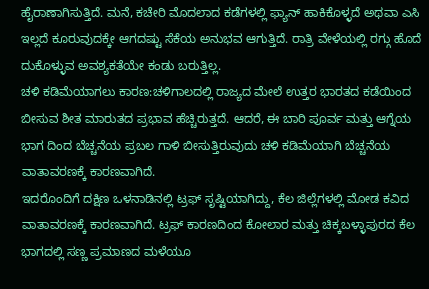ಹೈರಾಣಾಗಿಸುತ್ತಿದೆ. ಮನೆ, ಕಚೇರಿ ಮೊದಲಾದ ಕಡೆಗಳಲ್ಲಿ ಫ್ಯಾನ್ ಹಾಕಿಕೊಳ್ಳದೆ ಅಥವಾ ಎಸಿ ಇಲ್ಲದೆ ಕೂರುವುದಕ್ಕೇ ಆಗದಷ್ಟು ಸೆಕೆಯ ಅನುಭವ ಆಗುತ್ತಿದೆ. ರಾತ್ರಿ ವೇಳೆಯಲ್ಲಿ ರಗ್ಗು ಹೊದೆ ದುಕೊಳ್ಳುವ ಅವಶ್ಯಕತೆಯೇ ಕಂಡು ಬರುತ್ತಿಲ್ಲ.
ಚಳಿ ಕಡಿಮೆಯಾಗಲು ಕಾರಣ:ಚಳಿಗಾಲದಲ್ಲಿ ರಾಜ್ಯದ ಮೇಲೆ ಉತ್ತರ ಭಾರತದ ಕಡೆಯಿಂದ ಬೀಸುವ ಶೀತ ಮಾರುತದ ಪ್ರಭಾವ ಹೆಚ್ಚಿರುತ್ತದೆ. ಆದರೆ, ಈ ಬಾರಿ ಪೂರ್ವ ಮತ್ತು ಆಗ್ನೆಯ ಭಾಗ ದಿಂದ ಬೆಚ್ಚನೆಯ ಪ್ರಬಲ ಗಾಳಿ ಬೀಸುತ್ತಿರುವುದು ಚಳಿ ಕಡಿಮೆಯಾಗಿ ಬೆಚ್ಚನೆಯ ವಾತಾವರಣಕ್ಕೆ ಕಾರಣವಾಗಿದೆ.
ಇದರೊಂದಿಗೆ ದಕ್ಷಿಣ ಒಳನಾಡಿನಲ್ಲಿ ಟ್ರಫ್ ಸೃಷ್ಟಿಯಾಗಿದ್ದು, ಕೆಲ ಜಿಲ್ಲೆಗಳಲ್ಲಿ ಮೋಡ ಕವಿದ ವಾತಾವರಣಕ್ಕೆ ಕಾರಣವಾಗಿದೆ. ಟ್ರಫ್ ಕಾರಣದಿಂದ ಕೋಲಾರ ಮತ್ತು ಚಿಕ್ಕಬಳ್ಳಾಪುರದ ಕೆಲ ಭಾಗದಲ್ಲಿ ಸಣ್ಣ ಪ್ರಮಾಣದ ಮಳೆಯೂ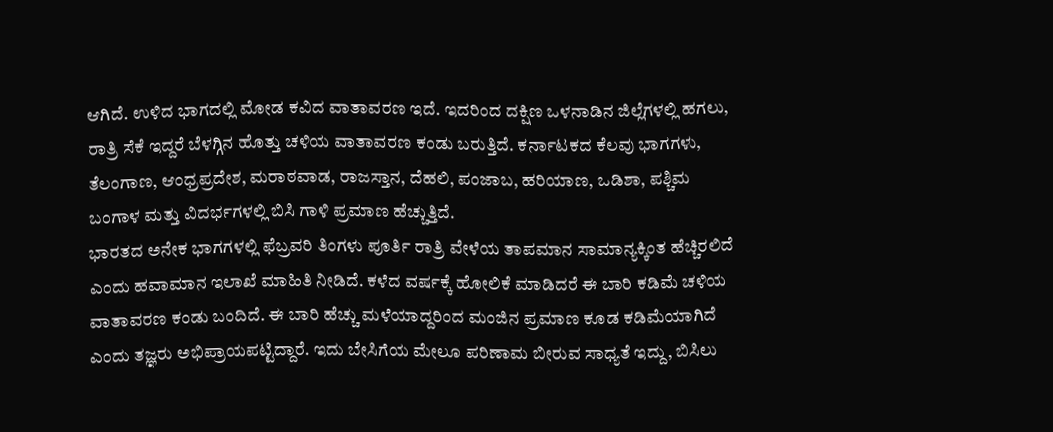ಆಗಿದೆ. ಉಳಿದ ಭಾಗದಲ್ಲಿ ಮೋಡ ಕವಿದ ವಾತಾವರಣ ಇದೆ. ಇದರಿಂದ ದಕ್ಷಿಣ ಒಳನಾಡಿನ ಜಿಲ್ಲೆಗಳಲ್ಲಿ ಹಗಲು, ರಾತ್ರಿ ಸೆಕೆ ಇದ್ದರೆ ಬೆಳಗ್ಗಿನ ಹೊತ್ತು ಚಳಿಯ ವಾತಾವರಣ ಕಂಡು ಬರುತ್ತಿದೆ. ಕರ್ನಾಟಕದ ಕೆಲವು ಭಾಗಗಳು, ತೆಲಂಗಾಣ, ಆಂಧ್ರಪ್ರದೇಶ, ಮರಾಠವಾಡ, ರಾಜಸ್ತಾನ, ದೆಹಲಿ, ಪಂಜಾಬ, ಹರಿಯಾಣ, ಒಡಿಶಾ, ಪಶ್ಚಿಮ ಬಂಗಾಳ ಮತ್ತು ವಿದರ್ಭಗಳಲ್ಲಿ ಬಿಸಿ ಗಾಳಿ ಪ್ರಮಾಣ ಹೆಚ್ಚುತ್ತಿದೆ.
ಭಾರತದ ಅನೇಕ ಭಾಗಗಳಲ್ಲಿ ಫೆಬ್ರವರಿ ತಿಂಗಳು ಪೂರ್ತಿ ರಾತ್ರಿ ವೇಳೆಯ ತಾಪಮಾನ ಸಾಮಾನ್ಯಕ್ಕಿಂತ ಹೆಚ್ಚಿರಲಿದೆ ಎಂದು ಹವಾಮಾನ ಇಲಾಖೆ ಮಾಹಿತಿ ನೀಡಿದೆ. ಕಳೆದ ವರ್ಷಕ್ಕೆ ಹೋಲಿಕೆ ಮಾಡಿದರೆ ಈ ಬಾರಿ ಕಡಿಮೆ ಚಳಿಯ ವಾತಾವರಣ ಕಂಡು ಬಂದಿದೆ. ಈ ಬಾರಿ ಹೆಚ್ಚು ಮಳೆಯಾದ್ದರಿಂದ ಮಂಜಿನ ಪ್ರಮಾಣ ಕೂಡ ಕಡಿಮೆಯಾಗಿದೆ ಎಂದು ತಜ್ಞರು ಅಭಿಪ್ರಾಯಪಟ್ಟಿದ್ದಾರೆ. ಇದು ಬೇಸಿಗೆಯ ಮೇಲೂ ಪರಿಣಾಮ ಬೀರುವ ಸಾಧ್ಯತೆ ಇದ್ದು, ಬಿಸಿಲು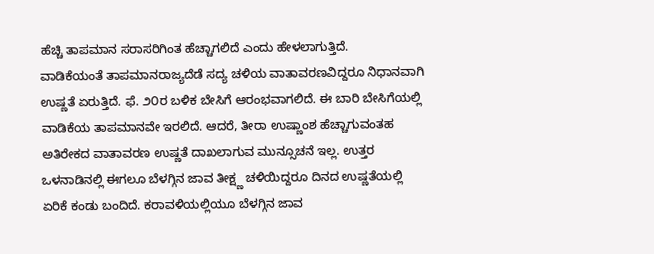ಹೆಚ್ಚಿ ತಾಪಮಾನ ಸರಾಸರಿಗಿಂತ ಹೆಚ್ಚಾಗಲಿದೆ ಎಂದು ಹೇಳಲಾಗುತ್ತಿದೆ.
ವಾಡಿಕೆಯಂತೆ ತಾಪಮಾನರಾಜ್ಯದೆಡೆ ಸದ್ಯ ಚಳಿಯ ವಾತಾವರಣವಿದ್ದರೂ ನಿಧಾನವಾಗಿ ಉಷ್ಣತೆ ಏರುತ್ತಿದೆ. ಫೆ. ೨೦ರ ಬಳಿಕ ಬೇಸಿಗೆ ಆರಂಭವಾಗಲಿದೆ. ಈ ಬಾರಿ ಬೇಸಿಗೆಯಲ್ಲಿ ವಾಡಿಕೆಯ ತಾಪಮಾನವೇ ಇರಲಿದೆ. ಆದರೆ, ತೀರಾ ಉಷ್ಣಾಂಶ ಹೆಚ್ಚಾಗುವಂತಹ ಅತಿರೇಕದ ವಾತಾವರಣ ಉಷ್ಣತೆ ದಾಖಲಾಗುವ ಮುನ್ಸೂಚನೆ ಇಲ್ಲ. ಉತ್ತರ ಒಳನಾಡಿನಲ್ಲಿ ಈಗಲೂ ಬೆಳಗ್ಗಿನ ಜಾವ ತೀಕ್ಷ್ಣ ಚಳಿಯಿದ್ದರೂ ದಿನದ ಉಷ್ಣತೆಯಲ್ಲಿ ಏರಿಕೆ ಕಂಡು ಬಂದಿದೆ. ಕರಾವಳಿಯಲ್ಲಿಯೂ ಬೆಳಗ್ಗಿನ ಜಾವ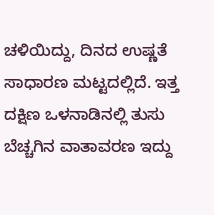ಚಳಿಯಿದ್ದು, ದಿನದ ಉಷ್ಣತೆ ಸಾಧಾರಣ ಮಟ್ಟದಲ್ಲಿದೆ. ಇತ್ತ ದಕ್ಷಿಣ ಒಳನಾಡಿನಲ್ಲಿ ತುಸು ಬೆಚ್ಚಗಿನ ವಾತಾವರಣ ಇದ್ದು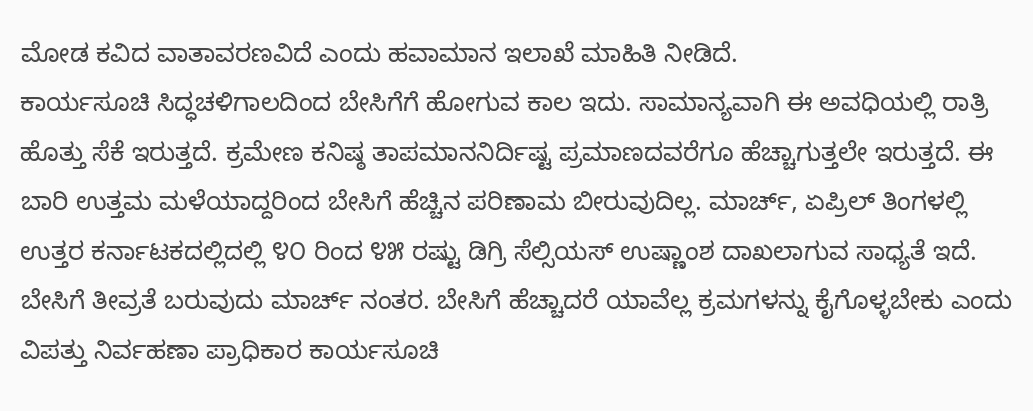ಮೋಡ ಕವಿದ ವಾತಾವರಣವಿದೆ ಎಂದು ಹವಾಮಾನ ಇಲಾಖೆ ಮಾಹಿತಿ ನೀಡಿದೆ.
ಕಾರ್ಯಸೂಚಿ ಸಿದ್ಧಚಳಿಗಾಲದಿಂದ ಬೇಸಿಗೆಗೆ ಹೋಗುವ ಕಾಲ ಇದು. ಸಾಮಾನ್ಯವಾಗಿ ಈ ಅವಧಿಯಲ್ಲಿ ರಾತ್ರಿ ಹೊತ್ತು ಸೆಕೆ ಇರುತ್ತದೆ. ಕ್ರಮೇಣ ಕನಿಷ್ಠ ತಾಪಮಾನನಿರ್ದಿಷ್ಟ ಪ್ರಮಾಣದವರೆಗೂ ಹೆಚ್ಚಾಗುತ್ತಲೇ ಇರುತ್ತದೆ. ಈ ಬಾರಿ ಉತ್ತಮ ಮಳೆಯಾದ್ದರಿಂದ ಬೇಸಿಗೆ ಹೆಚ್ಚಿನ ಪರಿಣಾಮ ಬೀರುವುದಿಲ್ಲ. ಮಾರ್ಚ್, ಏಪ್ರಿಲ್ ತಿಂಗಳಲ್ಲಿ ಉತ್ತರ ಕರ್ನಾಟಕದಲ್ಲಿದಲ್ಲಿ ೪೦ ರಿಂದ ೪೫ ರಷ್ಟು ಡಿಗ್ರಿ ಸೆಲ್ಸಿಯಸ್ ಉಷ್ಣಾಂಶ ದಾಖಲಾಗುವ ಸಾಧ್ಯತೆ ಇದೆ. ಬೇಸಿಗೆ ತೀವ್ರತೆ ಬರುವುದು ಮಾರ್ಚ್ ನಂತರ. ಬೇಸಿಗೆ ಹೆಚ್ಚಾದರೆ ಯಾವೆಲ್ಲ ಕ್ರಮಗಳನ್ನು ಕೈಗೊಳ್ಳಬೇಕು ಎಂದು ವಿಪತ್ತು ನಿರ್ವಹಣಾ ಪ್ರಾಧಿಕಾರ ಕಾರ್ಯಸೂಚಿ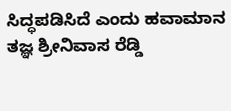ಸಿದ್ಧಪಡಿಸಿದೆ ಎಂದು ಹವಾಮಾನ ತಜ್ಞ ಶ್ರೀನಿವಾಸ ರೆಡ್ಡಿ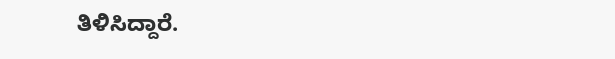ತಿಳಿಸಿದ್ದಾರೆ.